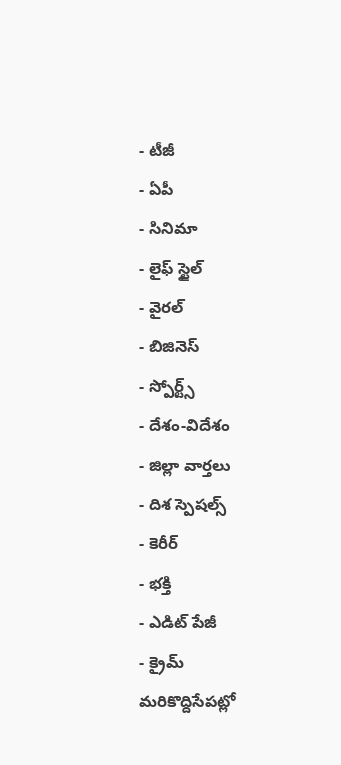- టీజీ
- ఏపీ
- సినిమా
- లైఫ్ స్టైల్
- వైరల్
- బిజినెస్
- స్పోర్ట్స్
- దేశం-విదేశం
- జిల్లా వార్తలు
- దిశ స్పెషల్స్
- కెరీర్
- భక్తి
- ఎడిట్ పేజీ
- క్రైమ్
మరికొద్దిసేపట్లో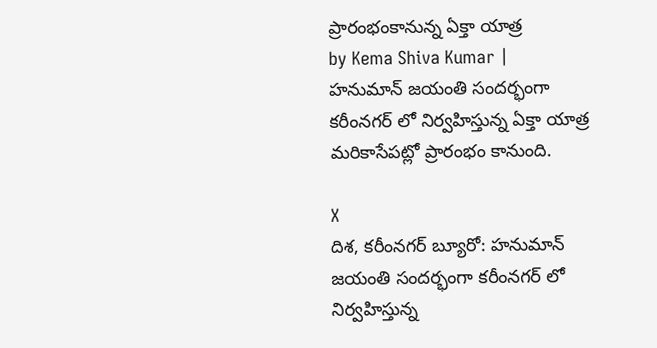ప్రారంభంకానున్న ఏక్తా యాత్ర
by Kema Shiva Kumar |
హనుమాన్ జయంతి సందర్భంగా కరీంనగర్ లో నిర్వహిస్తున్న ఏక్తా యాత్ర మరికాసేపట్లో ప్రారంభం కానుంది.

X
దిశ, కరీంనగర్ బ్యూరో: హనుమాన్ జయంతి సందర్భంగా కరీంనగర్ లో నిర్వహిస్తున్న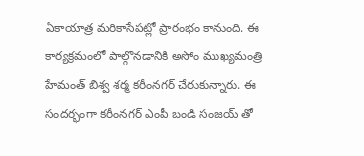ఏకాయాత్ర మరికాసేపట్లో ప్రారంభం కానుంది. ఈ కార్యక్రమంలో పాల్గొనడానికి అసోం ముఖ్యమంత్రి హేమంత్ బిశ్వ శర్మ కరీంనగర్ చేరుకున్నారు. ఈ సందర్భంగా కరీంనగర్ ఎంపీ బండి సంజయ్ తో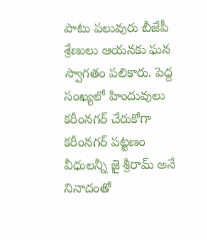పాటు పలువురు బీజేపీ శ్రేణులు ఆయనకు ఘన స్వాగతం పలికారు. పెద్ద సంఖ్యలో హిందువులు కరీంనగర్ చేరుకోగా కరీంనగర్ పట్టణం వీధులన్నీ జై శ్రీరామ్ అనే నినాదంతో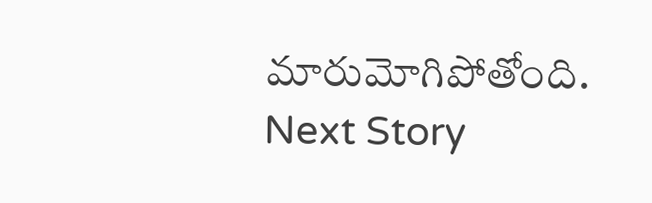మారుమోగిపోతోంది.
Next Story